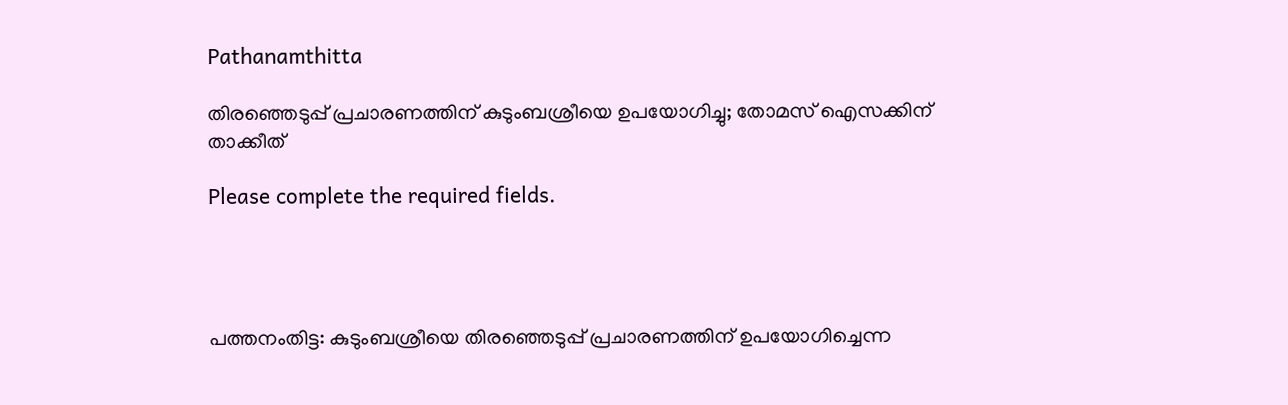Pathanamthitta

തിരഞ്ഞെടുപ്പ് പ്രചാരണത്തിന് കുടുംബശ്രീയെ ഉപയോഗിച്ചു; തോമസ് ഐസക്കിന് താക്കീത്

Please complete the required fields.




പത്തനംതിട്ട: കുടുംബശ്രീയെ തിരഞ്ഞെടുപ്പ് പ്രചാരണത്തിന് ഉപയോഗിച്ചെന്ന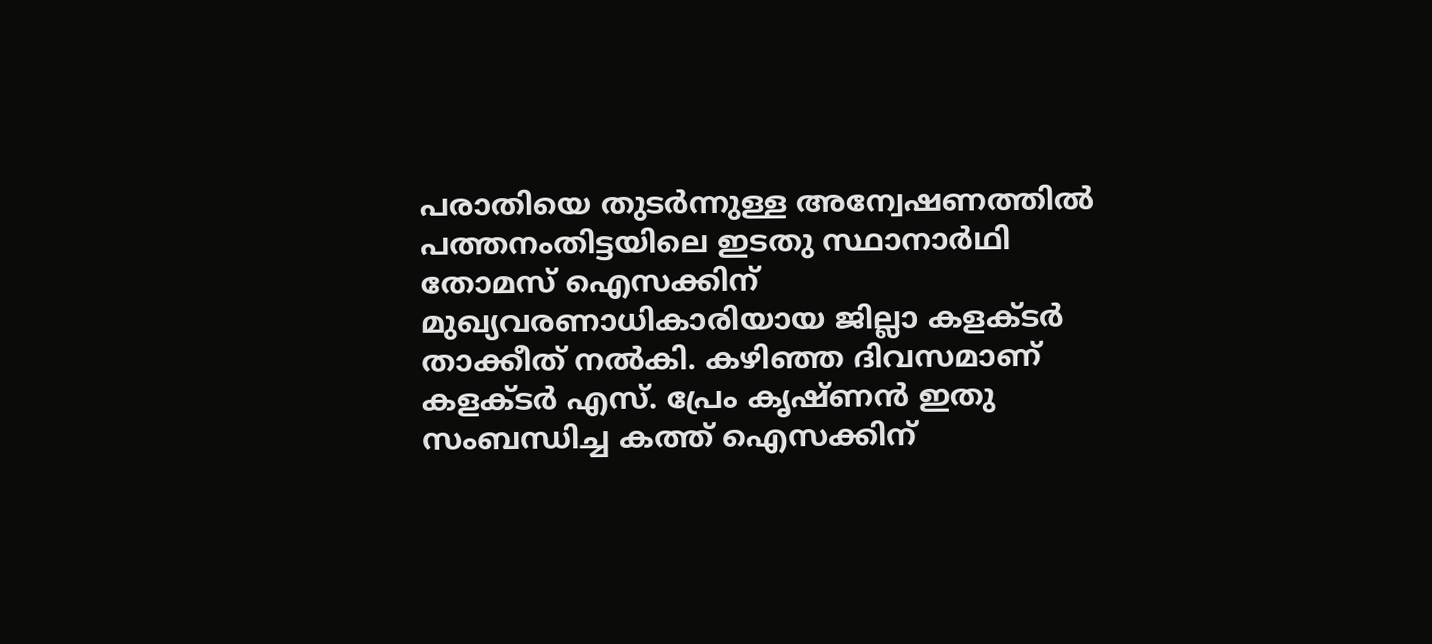പരാതിയെ തുടര്‍ന്നുള്ള അന്വേഷണത്തില്‍ പത്തനംതിട്ടയിലെ ഇടതു സ്ഥാനാര്‍ഥി തോമസ് ഐസക്കിന് മുഖ്യവരണാധികാരിയായ ജില്ലാ കളക്ടര്‍ താക്കീത് നല്‍കി. കഴിഞ്ഞ ദിവസമാണ് കളക്ടര്‍ എസ്. പ്രേം കൃഷ്ണന്‍ ഇതു സംബന്ധിച്ച കത്ത് ഐസക്കിന്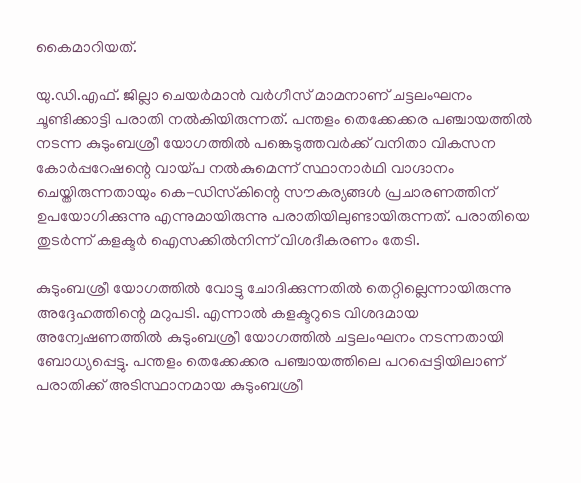കൈമാറിയത്.

യു.ഡി.എഫ്. ജില്ലാ ചെയര്‍മാന്‍ വര്‍ഗീസ് മാമനാണ് ചട്ടലംഘനം ചൂണ്ടിക്കാട്ടി പരാതി നല്‍കിയിരുന്നത്. പന്തളം തെക്കേക്കര പഞ്ചായത്തില്‍ നടന്ന കുടുംബശ്രീ യോഗത്തില്‍ പങ്കെടുത്തവര്‍ക്ക് വനിതാ വികസന കോര്‍പ്പറേഷന്റെ വായ്പ നല്‍കുമെന്ന് സ്ഥാനാര്‍ഥി വാഗ്ദാനം ചെയ്തിരുന്നതായും കെ-ഡിസ്‌കിന്റെ സൗകര്യങ്ങള്‍ പ്രചാരണത്തിന് ഉപയോഗിക്കുന്നു എന്നുമായിരുന്നു പരാതിയിലുണ്ടായിരുന്നത്. പരാതിയെ തുടര്‍ന്ന് കളക്ടര്‍ ഐസക്കില്‍നിന്ന് വിശദീകരണം തേടി.

കുടുംബശ്രീ യോഗത്തില്‍ വോട്ടു ചോദിക്കുന്നതില്‍ തെറ്റില്ലെന്നായിരുന്നു അദ്ദേഹത്തിന്റെ മറുപടി. എന്നാല്‍ കളക്ടറുടെ വിശദമായ അന്വേഷണത്തില്‍ കുടുംബശ്രീ യോഗത്തില്‍ ചട്ടലംഘനം നടന്നതായി ബോധ്യപ്പെട്ടു. പന്തളം തെക്കേക്കര പഞ്ചായത്തിലെ പറപ്പെട്ടിയിലാണ് പരാതിക്ക് അടിസ്ഥാനമായ കുടുംബശ്രീ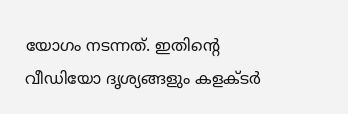യോഗം നടന്നത്. ഇതിന്റെ വീഡിയോ ദൃശ്യങ്ങളും കളക്ടര്‍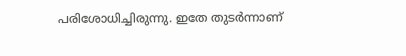പരിശോധിച്ചിരുന്നു. ഇതേ തുടര്‍ന്നാണ്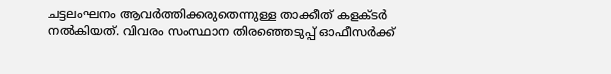ചട്ടലംഘനം ആവര്‍ത്തിക്കരുതെന്നുള്ള താക്കീത് കളക്ടര്‍ നല്‍കിയത്. വിവരം സംസ്ഥാന തിരഞ്ഞെടുപ്പ് ഓഫീസര്‍ക്ക്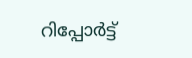റിപ്പോര്‍ട്ട്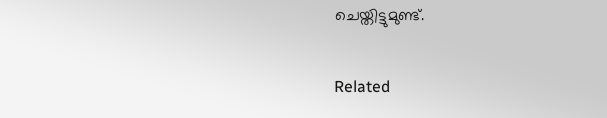ചെയ്തിട്ടുമുണ്ട്.

Related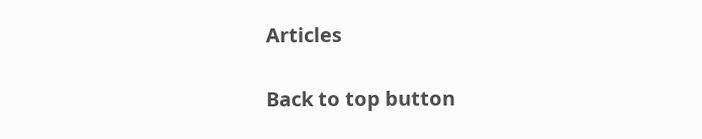Articles

Back to top button